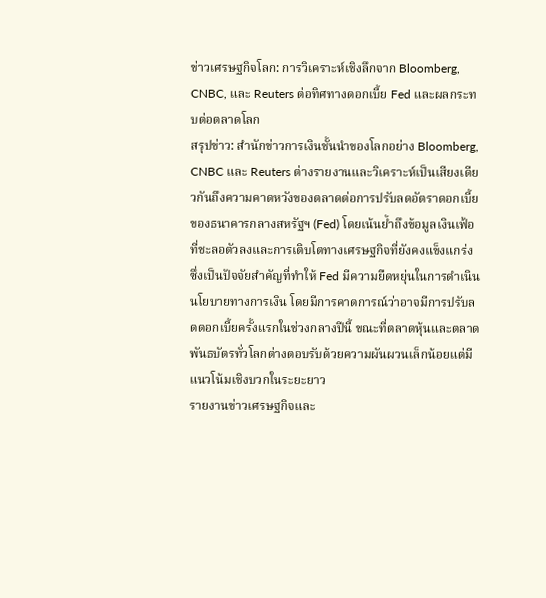ข่าวเศรษฐกิจโลก: การวิเคราะห์เชิงลึกจาก Bloomberg, CNBC, และ Reuters ต่อทิศทางดอกเบี้ย Fed และผลกระทบต่อตลาดโลก
สรุปข่าว: สำนักข่าวการเงินชั้นนำของโลกอย่าง Bloomberg, CNBC และ Reuters ต่างรายงานและวิเคราะห์เป็นเสียงเดียวกันถึงความคาดหวังของตลาดต่อการปรับลดอัตราดอกเบี้ยของธนาคารกลางสหรัฐฯ (Fed) โดยเน้นย้ำถึงข้อมูลเงินเฟ้อที่ชะลอตัวลงและการเติบโตทางเศรษฐกิจที่ยังคงแข็งแกร่ง ซึ่งเป็นปัจจัยสำคัญที่ทำให้ Fed มีความยืดหยุ่นในการดำเนินนโยบายทางการเงิน โดยมีการคาดการณ์ว่าอาจมีการปรับลดดอกเบี้ยครั้งแรกในช่วงกลางปีนี้ ขณะที่ตลาดหุ้นและตลาดพันธบัตรทั่วโลกต่างตอบรับด้วยความผันผวนเล็กน้อยแต่มีแนวโน้มเชิงบวกในระยะยาว
รายงานข่าวเศรษฐกิจและ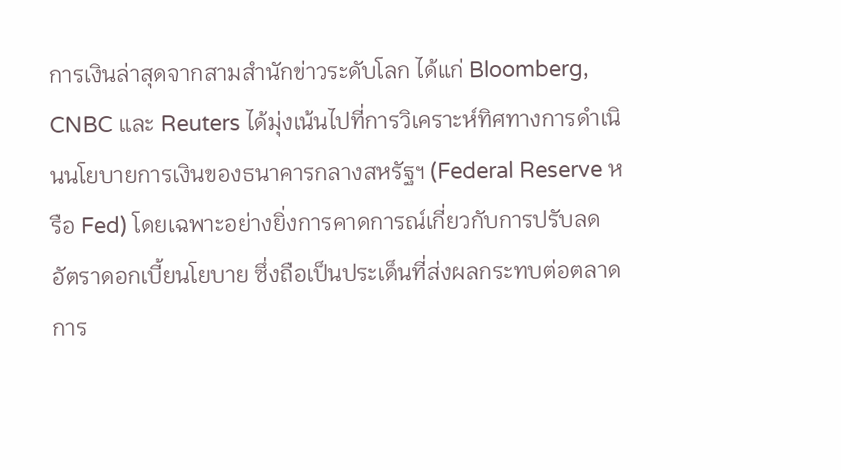การเงินล่าสุดจากสามสำนักข่าวระดับโลก ได้แก่ Bloomberg, CNBC และ Reuters ได้มุ่งเน้นไปที่การวิเคราะห์ทิศทางการดำเนินนโยบายการเงินของธนาคารกลางสหรัฐฯ (Federal Reserve หรือ Fed) โดยเฉพาะอย่างยิ่งการคาดการณ์เกี่ยวกับการปรับลดอัตราดอกเบี้ยนโยบาย ซึ่งถือเป็นประเด็นที่ส่งผลกระทบต่อตลาดการ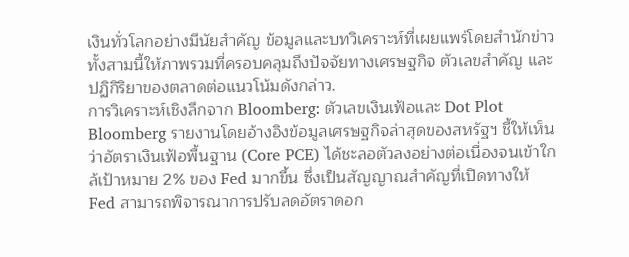เงินทั่วโลกอย่างมีนัยสำคัญ ข้อมูลและบทวิเคราะห์ที่เผยแพร่โดยสำนักข่าวทั้งสามนี้ให้ภาพรวมที่ครอบคลุมถึงปัจจัยทางเศรษฐกิจ ตัวเลขสำคัญ และปฏิกิริยาของตลาดต่อแนวโน้มดังกล่าว.
การวิเคราะห์เชิงลึกจาก Bloomberg: ตัวเลขเงินเฟ้อและ Dot Plot
Bloomberg รายงานโดยอ้างอิงข้อมูลเศรษฐกิจล่าสุดของสหรัฐฯ ชี้ให้เห็นว่าอัตราเงินเฟ้อพื้นฐาน (Core PCE) ได้ชะลอตัวลงอย่างต่อเนื่องจนเข้าใกล้เป้าหมาย 2% ของ Fed มากขึ้น ซึ่งเป็นสัญญาณสำคัญที่เปิดทางให้ Fed สามารถพิจารณาการปรับลดอัตราดอก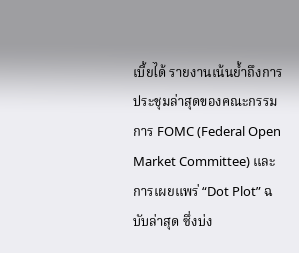เบี้ยได้ รายงานเน้นย้ำถึงการประชุมล่าสุดของคณะกรรมการ FOMC (Federal Open Market Committee) และการเผยแพร่ “Dot Plot” ฉบับล่าสุด ซึ่งบ่ง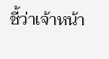ชี้ว่าเจ้าหน้า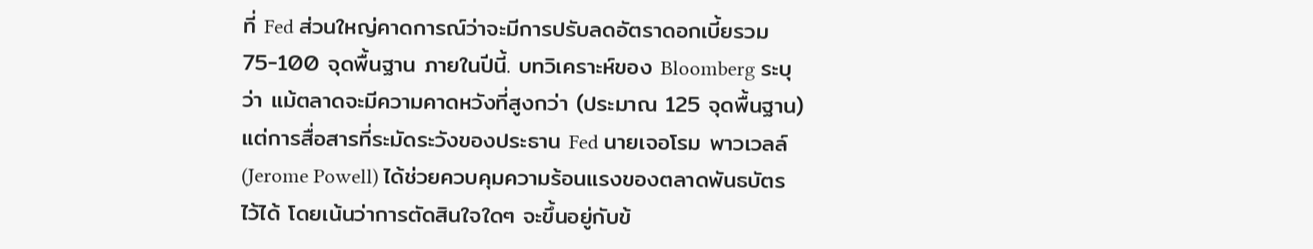ที่ Fed ส่วนใหญ่คาดการณ์ว่าจะมีการปรับลดอัตราดอกเบี้ยรวม 75-100 จุดพื้นฐาน ภายในปีนี้. บทวิเคราะห์ของ Bloomberg ระบุว่า แม้ตลาดจะมีความคาดหวังที่สูงกว่า (ประมาณ 125 จุดพื้นฐาน) แต่การสื่อสารที่ระมัดระวังของประธาน Fed นายเจอโรม พาวเวลล์ (Jerome Powell) ได้ช่วยควบคุมความร้อนแรงของตลาดพันธบัตรไว้ได้ โดยเน้นว่าการตัดสินใจใดๆ จะขึ้นอยู่กับข้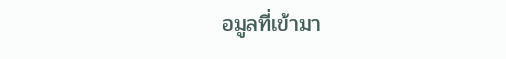อมูลที่เข้ามา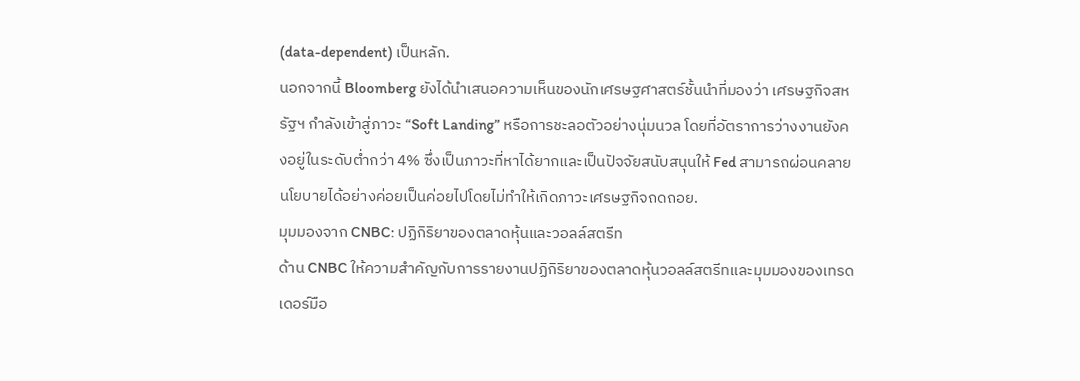(data-dependent) เป็นหลัก.
นอกจากนี้ Bloomberg ยังได้นำเสนอความเห็นของนักเศรษฐศาสตร์ชั้นนำที่มองว่า เศรษฐกิจสหรัฐฯ กำลังเข้าสู่ภาวะ “Soft Landing” หรือการชะลอตัวอย่างนุ่มนวล โดยที่อัตราการว่างงานยังคงอยู่ในระดับต่ำกว่า 4% ซึ่งเป็นภาวะที่หาได้ยากและเป็นปัจจัยสนับสนุนให้ Fed สามารถผ่อนคลายนโยบายได้อย่างค่อยเป็นค่อยไปโดยไม่ทำให้เกิดภาวะเศรษฐกิจถดถอย.
มุมมองจาก CNBC: ปฏิกิริยาของตลาดหุ้นและวอลล์สตรีท
ด้าน CNBC ให้ความสำคัญกับการรายงานปฏิกิริยาของตลาดหุ้นวอลล์สตรีทและมุมมองของเทรดเดอร์มือ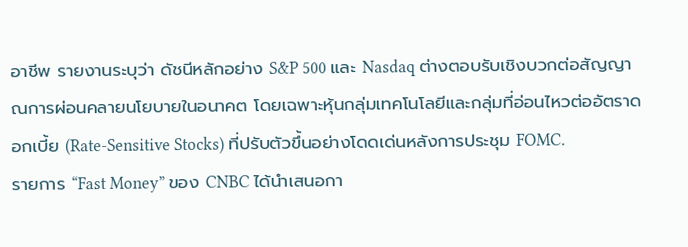อาชีพ รายงานระบุว่า ดัชนีหลักอย่าง S&P 500 และ Nasdaq ต่างตอบรับเชิงบวกต่อสัญญาณการผ่อนคลายนโยบายในอนาคต โดยเฉพาะหุ้นกลุ่มเทคโนโลยีและกลุ่มที่อ่อนไหวต่ออัตราดอกเบี้ย (Rate-Sensitive Stocks) ที่ปรับตัวขึ้นอย่างโดดเด่นหลังการประชุม FOMC.
รายการ “Fast Money” ของ CNBC ได้นำเสนอกา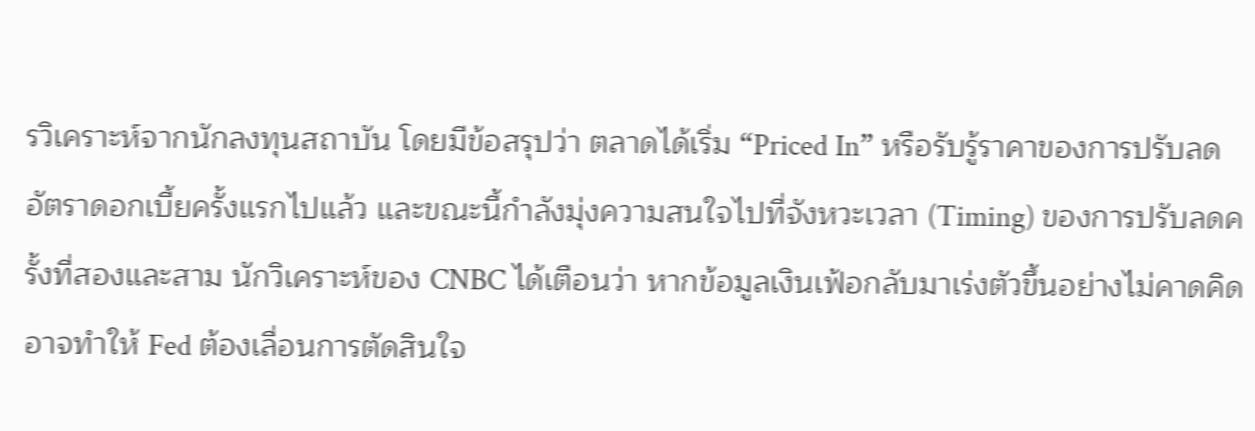รวิเคราะห์จากนักลงทุนสถาบัน โดยมีข้อสรุปว่า ตลาดได้เริ่ม “Priced In” หรือรับรู้ราคาของการปรับลดอัตราดอกเบี้ยครั้งแรกไปแล้ว และขณะนี้กำลังมุ่งความสนใจไปที่จังหวะเวลา (Timing) ของการปรับลดครั้งที่สองและสาม นักวิเคราะห์ของ CNBC ได้เตือนว่า หากข้อมูลเงินเฟ้อกลับมาเร่งตัวขึ้นอย่างไม่คาดคิด อาจทำให้ Fed ต้องเลื่อนการตัดสินใจ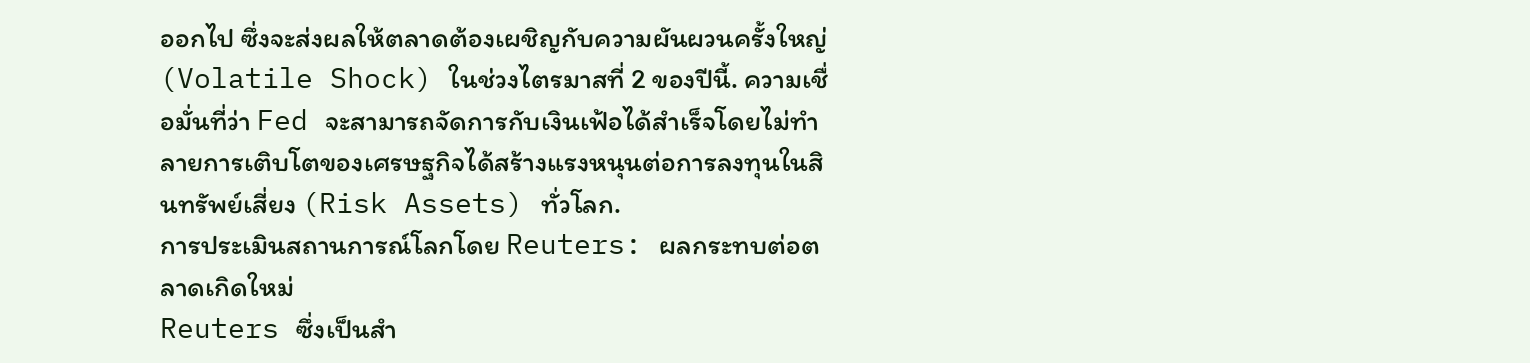ออกไป ซึ่งจะส่งผลให้ตลาดต้องเผชิญกับความผันผวนครั้งใหญ่ (Volatile Shock) ในช่วงไตรมาสที่ 2 ของปีนี้. ความเชื่อมั่นที่ว่า Fed จะสามารถจัดการกับเงินเฟ้อได้สำเร็จโดยไม่ทำลายการเติบโตของเศรษฐกิจได้สร้างแรงหนุนต่อการลงทุนในสินทรัพย์เสี่ยง (Risk Assets) ทั่วโลก.
การประเมินสถานการณ์โลกโดย Reuters: ผลกระทบต่อตลาดเกิดใหม่
Reuters ซึ่งเป็นสำ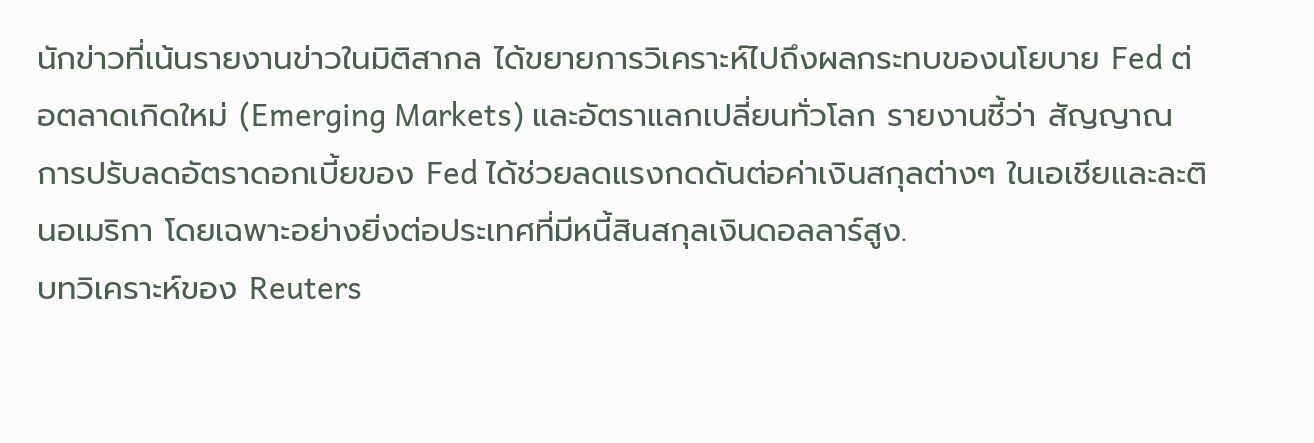นักข่าวที่เน้นรายงานข่าวในมิติสากล ได้ขยายการวิเคราะห์ไปถึงผลกระทบของนโยบาย Fed ต่อตลาดเกิดใหม่ (Emerging Markets) และอัตราแลกเปลี่ยนทั่วโลก รายงานชี้ว่า สัญญาณการปรับลดอัตราดอกเบี้ยของ Fed ได้ช่วยลดแรงกดดันต่อค่าเงินสกุลต่างๆ ในเอเชียและละตินอเมริกา โดยเฉพาะอย่างยิ่งต่อประเทศที่มีหนี้สินสกุลเงินดอลลาร์สูง.
บทวิเคราะห์ของ Reuters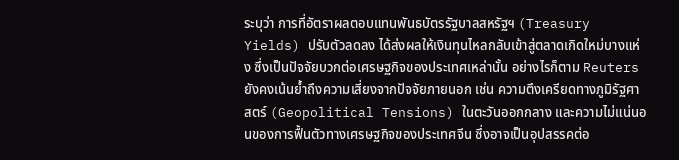ระบุว่า การที่อัตราผลตอบแทนพันธบัตรรัฐบาลสหรัฐฯ (Treasury Yields) ปรับตัวลดลง ได้ส่งผลให้เงินทุนไหลกลับเข้าสู่ตลาดเกิดใหม่บางแห่ง ซึ่งเป็นปัจจัยบวกต่อเศรษฐกิจของประเทศเหล่านั้น อย่างไรก็ตาม Reuters ยังคงเน้นย้ำถึงความเสี่ยงจากปัจจัยภายนอก เช่น ความตึงเครียดทางภูมิรัฐศาสตร์ (Geopolitical Tensions) ในตะวันออกกลาง และความไม่แน่นอนของการฟื้นตัวทางเศรษฐกิจของประเทศจีน ซึ่งอาจเป็นอุปสรรคต่อ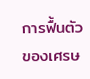การฟื้นตัวของเศรษ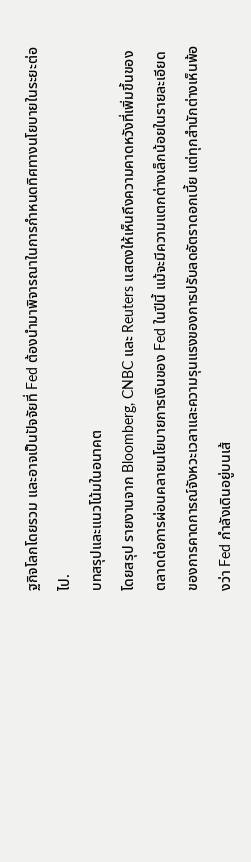ฐกิจโลกโดยรวม และอาจเป็นปัจจัยที่ Fed ต้องนำมาพิจารณาในการกำหนดทิศทางนโยบายในระยะต่อไป.
บทสรุปและแนวโน้มในอนาคต
โดยสรุป รายงานจาก Bloomberg, CNBC และ Reuters แสดงให้เห็นถึงความคาดหวังที่เพิ่มขึ้นของตลาดต่อการผ่อนคลายนโยบายการเงินของ Fed ในปีนี้ แม้จะมีความแตกต่างเล็กน้อยในรายละเอียดของการคาดการณ์จังหวะเวลาและความรุนแรงของการปรับลดอัตราดอกเบี้ย แต่ทุกสำนักต่างเห็นพ้องว่า Fed กำลังเดินอยู่บนเส้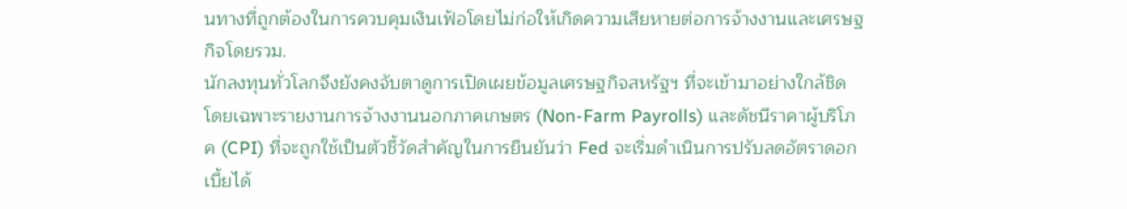นทางที่ถูกต้องในการควบคุมเงินเฟ้อโดยไม่ก่อให้เกิดความเสียหายต่อการจ้างงานและเศรษฐกิจโดยรวม.
นักลงทุนทั่วโลกจึงยังคงจับตาดูการเปิดเผยข้อมูลเศรษฐกิจสหรัฐฯ ที่จะเข้ามาอย่างใกล้ชิด โดยเฉพาะรายงานการจ้างงานนอกภาคเกษตร (Non-Farm Payrolls) และดัชนีราคาผู้บริโภค (CPI) ที่จะถูกใช้เป็นตัวชี้วัดสำคัญในการยืนยันว่า Fed จะเริ่มดำเนินการปรับลดอัตราดอกเบี้ยได้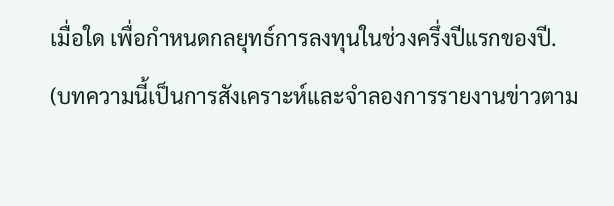เมื่อใด เพื่อกำหนดกลยุทธ์การลงทุนในช่วงครึ่งปีแรกของปี.
(บทความนี้เป็นการสังเคราะห์และจำลองการรายงานข่าวตาม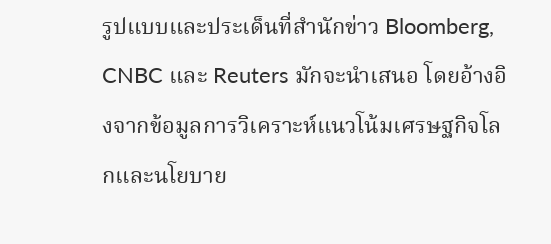รูปแบบและประเด็นที่สำนักข่าว Bloomberg, CNBC และ Reuters มักจะนำเสนอ โดยอ้างอิงจากข้อมูลการวิเคราะห์แนวโน้มเศรษฐกิจโลกและนโยบาย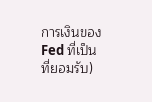การเงินของ Fed ที่เป็นที่ยอมรับ)